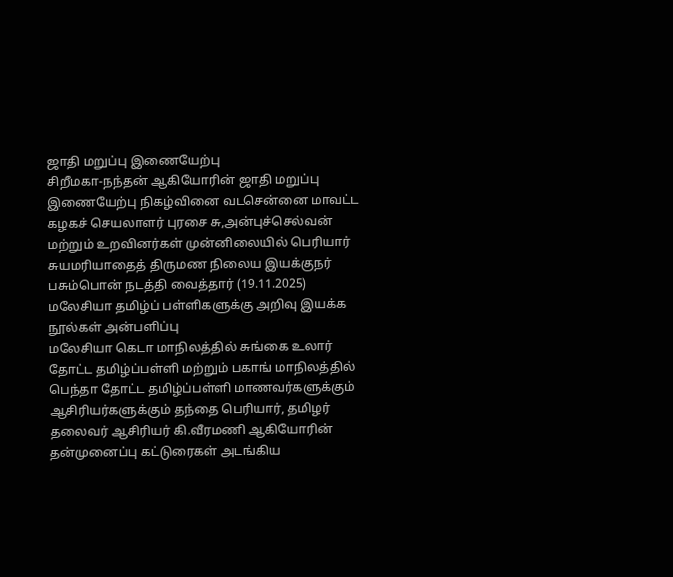ஜாதி மறுப்பு இணையேற்பு
சிறீமகா-நந்தன் ஆகியோரின் ஜாதி மறுப்பு இணையேற்பு நிகழ்வினை வடசென்னை மாவட்ட கழகச் செயலாளர் புரசை சு,அன்புச்செல்வன் மற்றும் உறவினர்கள் முன்னிலையில் பெரியார் சுயமரியாதைத் திருமண நிலைய இயக்குநர் பசும்பொன் நடத்தி வைத்தார் (19.11.2025)
மலேசியா தமிழ்ப் பள்ளிகளுக்கு அறிவு இயக்க நூல்கள் அன்பளிப்பு
மலேசியா கெடா மாநிலத்தில் சுங்கை உலார் தோட்ட தமிழ்ப்பள்ளி மற்றும் பகாங் மாநிலத்தில் பெந்தா தோட்ட தமிழ்ப்பள்ளி மாணவர்களுக்கும் ஆசிரியர்களுக்கும் தந்தை பெரியார், தமிழர் தலைவர் ஆசிரியர் கி.வீரமணி ஆகியோரின் தன்முனைப்பு கட்டுரைகள் அடங்கிய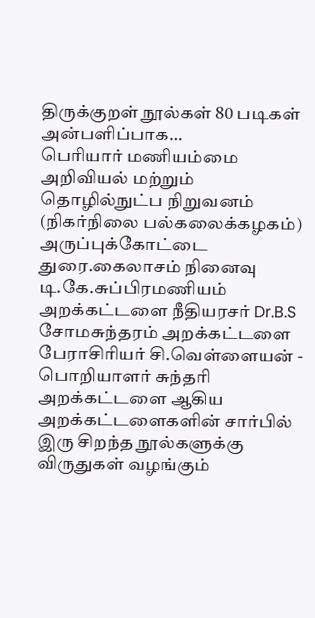திருக்குறள் நூல்கள் 80 படிகள் அன்பளிப்பாக…
பெரியார் மணியம்மை அறிவியல் மற்றும் தொழில்நுட்ப நிறுவனம் (நிகர்நிலை பல்கலைக்கழகம்)
அருப்புக்கோட்டை துரை.கைலாசம் நினைவு டி.கே.சுப்பிரமணியம் அறக்கட்டளை நீதியரசர் Dr.B.S சோமசுந்தரம் அறக்கட்டளை பேராசிரியர் சி.வெள்ளையன் - பொறியாளர் சுந்தரி அறக்கட்டளை ஆகிய அறக்கட்டளைகளின் சார்பில் இரு சிறந்த நூல்களுக்கு விருதுகள் வழங்கும்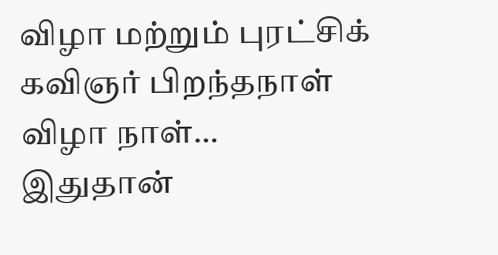விழா மற்றும் புரட்சிக் கவிஞர் பிறந்தநாள் விழா நாள்…
இதுதான்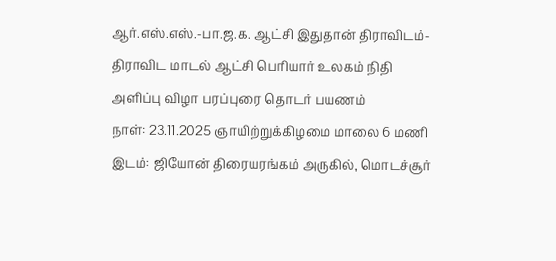ஆர்.எஸ்.எஸ்.-பா.ஜ.க. ஆட்சி இதுதான் திராவிடம்-திராவிட மாடல் ஆட்சி பெரியார் உலகம் நிதி அளிப்பு விழா பரப்புரை தொடர் பயணம்
நாள்: 23.11.2025 ஞாயிற்றுக்கிழமை மாலை 6 மணி இடம்: ஜியோன் திரையரங்கம் அருகில், மொடச்சூர்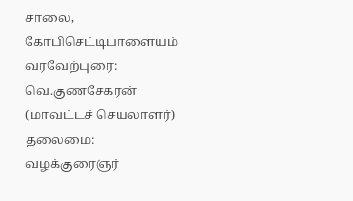சாலை, கோபிசெட்டிபாளையம் வரவேற்புரை: வெ.குணசேகரன் (மாவட்டச் செயலாளர்) தலைமை: வழக்குரைஞர்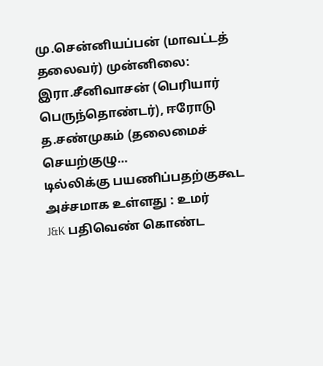மு.சென்னியப்பன் (மாவட்டத் தலைவர்) முன்னிலை: இரா.சீனிவாசன் (பெரியார் பெருந்தொண்டர்), ஈரோடு த.சண்முகம் (தலைமைச் செயற்குழு…
டில்லிக்கு பயணிப்பதற்குகூட அச்சமாக உள்ளது : உமர்
J&K பதிவெண் கொண்ட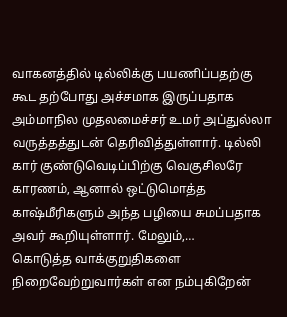வாகனத்தில் டில்லிக்கு பயணிப்பதற்கு கூட தற்போது அச்சமாக இருப்பதாக அம்மாநில முதலமைச்சர் உமர் அப்துல்லா வருத்தத்துடன் தெரிவித்துள்ளார். டில்லி கார் குண்டுவெடிப்பிற்கு வெகுசிலரே காரணம், ஆனால் ஒட்டுமொத்த காஷ்மீரிகளும் அந்த பழியை சுமப்பதாக அவர் கூறியுள்ளார். மேலும்,…
கொடுத்த வாக்குறுதிகளை நிறைவேற்றுவார்கள் என நம்புகிறேன்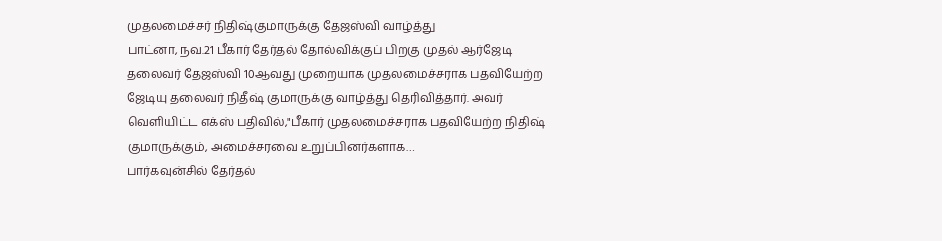முதலமைச்சர் நிதிஷ்குமாருக்கு தேஜஸ்வி வாழ்த்து
பாட்னா, நவ.21 பீகார் தேர்தல் தோல்விக்குப் பிறகு முதல் ஆர்ஜேடி தலைவர் தேஜஸ்வி 10ஆவது முறையாக முதலமைச்சராக பதவியேற்ற ஜேடியு தலைவர் நிதீஷ் குமாருக்கு வாழ்த்து தெரிவித்தார். அவர் வெளியிட்ட எக்ஸ் பதிவில்,"பீகார் முதலமைச்சராக பதவியேற்ற நிதிஷ் குமாருக்கும், அமைச்சரவை உறுப்பினர்களாக…
பார்கவுன்சில் தேர்தல்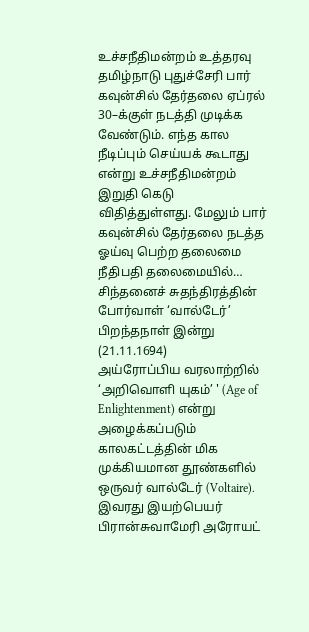உச்சநீதிமன்றம் உத்தரவு
தமிழ்நாடு புதுச்சேரி பார் கவுன்சில் தேர்தலை ஏப்ரல் 30–க்குள் நடத்தி முடிக்க வேண்டும். எந்த கால நீடிப்பும் செய்யக் கூடாது என்று உச்சநீதிமன்றம் இறுதி கெடு விதித்துள்ளது. மேலும் பார் கவுன்சில் தேர்தலை நடத்த ஓய்வு பெற்ற தலைமை நீதிபதி தலைமையில்…
சிந்தனைச் சுதந்திரத்தின் போர்வாள் ‘வால்டேர்’ பிறந்தநாள் இன்று (21.11.1694)
அய்ரோப்பிய வரலாற்றில் ‘அறிவொளி யுகம்’ ' (Age of Enlightenment) என்று அழைக்கப்படும் காலகட்டத்தின் மிக முக்கியமான தூண்களில் ஒருவர் வால்டேர் (Voltaire). இவரது இயற்பெயர் பிரான்சுவாமேரி அரோயட்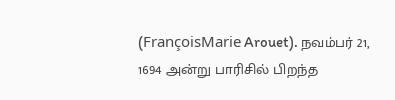(FrançoisMarie Arouet). நவம்பர் 21, 1694 அன்று பாரிசில் பிறந்த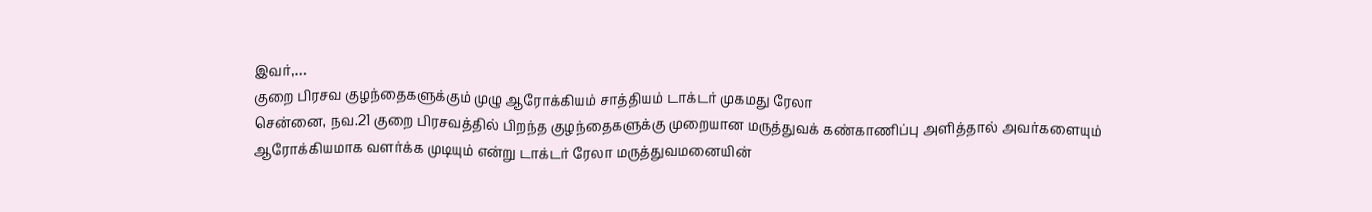இவர்,…
குறை பிரசவ குழந்தைகளுக்கும் முழு ஆரோக்கியம் சாத்தியம் டாக்டர் முகமது ரேலா
சென்னை, நவ.21 குறை பிரசவத்தில் பிறந்த குழந்தைகளுக்கு முறையான மருத்துவக் கண்காணிப்பு அளித்தால் அவர்களையும் ஆரோக்கியமாக வளர்க்க முடியும் என்று டாக்டர் ரேலா மருத்துவமனையின்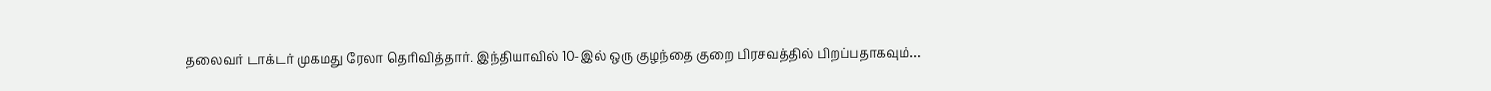தலைவர் டாக்டர் முகமது ரேலா தெரிவித்தார். இந்தியாவில் 10-இல் ஒரு குழந்தை குறை பிரசவத்தில் பிறப்பதாகவும்…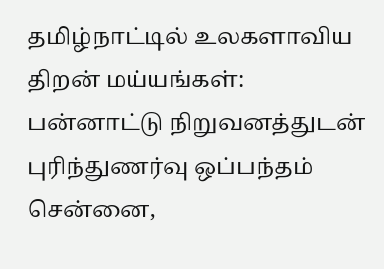தமிழ்நாட்டில் உலகளாவிய திறன் மய்யங்கள்: பன்னாட்டு நிறுவனத்துடன் புரிந்துணர்வு ஒப்பந்தம்
சென்னை,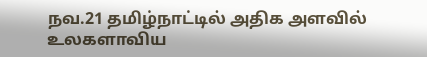நவ.21 தமிழ்நாட்டில் அதிக அளவில் உலகளாவிய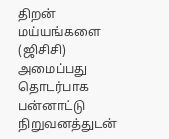திறன் மய்யங்களை (ஜிசிசி) அமைப்பது தொடர்பாக பன்னாட்டு நிறுவனத்துடன்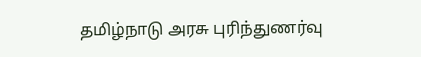தமிழ்நாடு அரசு புரிந்துணர்வு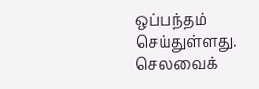ஒப்பந்தம் செய்துள்ளது. செலவைக்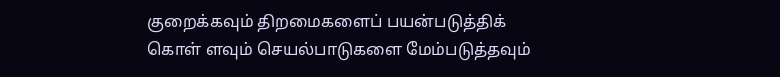குறைக்கவும் திறமைகளைப் பயன்படுத்திக் கொள் ளவும் செயல்பாடுகளை மேம்படுத்தவும்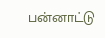பன்னாட்டு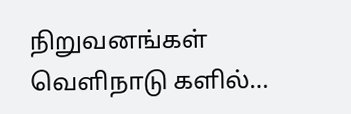நிறுவனங்கள் வெளிநாடு களில்…